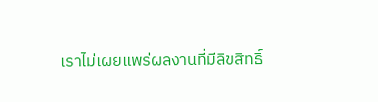เราไม่เผยแพร่ผลงานที่มีลิขสิทธิ์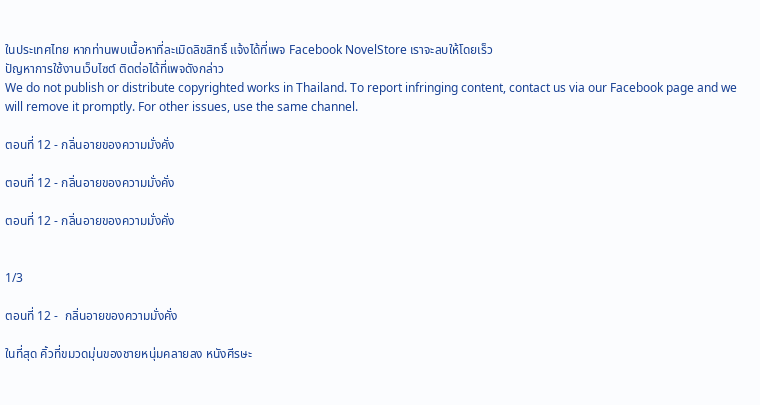ในประเทศไทย หากท่านพบเนื้อหาที่ละเมิดลิขสิทธิ์ แจ้งได้ที่เพจ Facebook NovelStore เราจะลบให้โดยเร็ว
ปัญหาการใช้งานเว็บไซต์ ติดต่อได้ที่เพจดังกล่าว
We do not publish or distribute copyrighted works in Thailand. To report infringing content, contact us via our Facebook page and we will remove it promptly. For other issues, use the same channel.

ตอนที่ 12 - กลิ่นอายของความมั่งคั่ง

ตอนที่ 12 - กลิ่นอายของความมั่งคั่ง

ตอนที่ 12 - กลิ่นอายของความมั่งคั่ง


1/3

ตอนที่ 12 -  กลิ่นอายของความมั่งคั่ง

ในที่สุด คิ้วที่ขมวดมุ่นของชายหนุ่มคลายลง หนังศีรษะ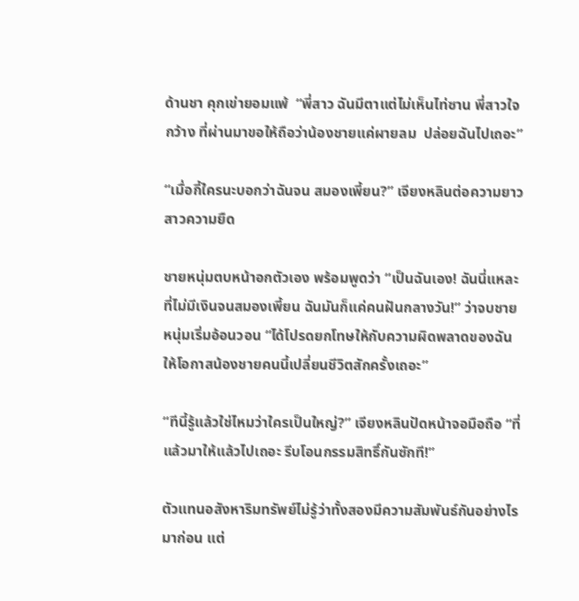ด้านชา คุกเข่ายอมแพ้  “พี่สาว ฉันมีตาแต่ไม่เห็นไท่ซาน พี่สาวใจกว้าง ที่ผ่านมาขอให้ถือว่าน้องชายแค่ผายลม  ปล่อยฉันไปเถอะ”

“เมื่อกี้ใครนะบอกว่าฉันจน สมองเพี้ยน?” เจียงหลินต่อความยาวสาวความยืด

ชายหนุ่มตบหน้าอกตัวเอง พร้อมพูดว่า “เป็นฉันเอง! ฉันนี่แหละที่ไม่มีเงินจนสมองเพี้ยน ฉันมันก็แค่คนฝันกลางวัน!” ว่าจบชายหนุ่มเริ่มอ้อนวอน “ได้โปรดยกโทษให้กับความผิดพลาดของฉัน ให้โอกาสน้องชายคนนี้เปลี่ยนชีวิตสักครั้งเถอะ”

“ทีนี้รู้แล้วใช่ไหมว่าใครเป็นใหญ่?” เจียงหลินปัดหน้าจอมือถือ “ที่แล้วมาให้แล้วไปเถอะ รีบโอนกรรมสิทธิ์กันซักที!”

ตัวแทนอสังหาริมทรัพย์ไม่รู้ว่าทั้งสองมีความสัมพันธ์กันอย่างไรมาก่อน แต่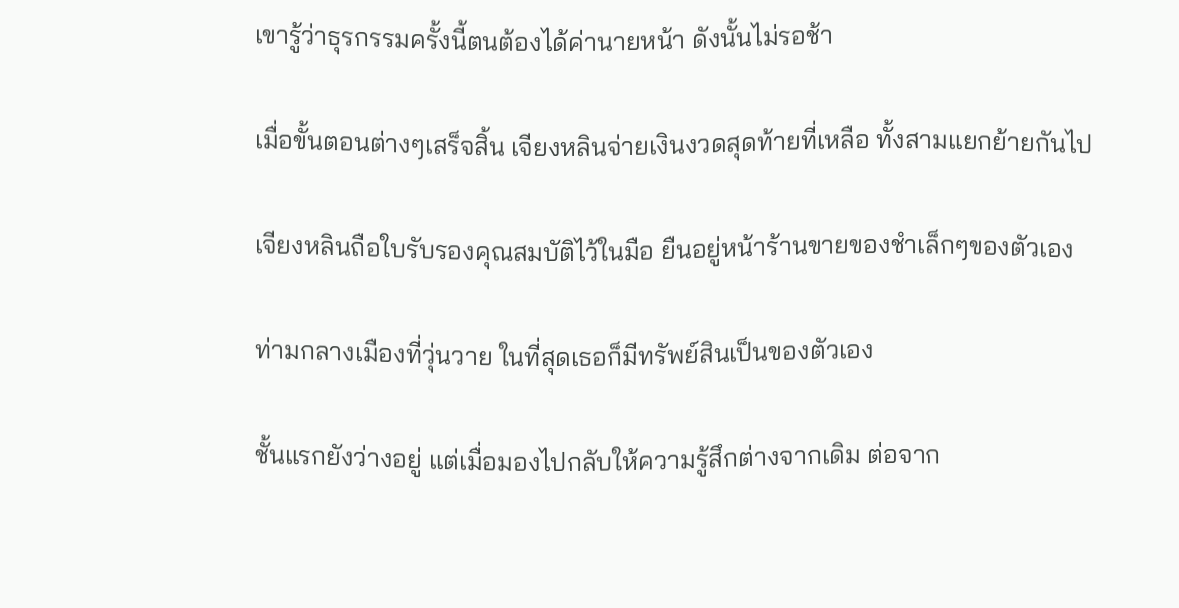เขารู้ว่าธุรกรรมครั้งนี้ตนต้องได้ค่านายหน้า ดังนั้นไม่รอช้า

เมื่อขั้นตอนต่างๆเสร็จสิ้น เจียงหลินจ่ายเงินงวดสุดท้ายที่เหลือ ทั้งสามแยกย้ายกันไป

เจียงหลินถือใบรับรองคุณสมบัติไว้ในมือ ยืนอยู่หน้าร้านขายของชำเล็กๆของตัวเอง

ท่ามกลางเมืองที่วุ่นวาย ในที่สุดเธอก็มีทรัพย์สินเป็นของตัวเอง

ชั้นแรกยังว่างอยู่ แต่เมื่อมองไปกลับให้ความรู้สึกต่างจากเดิม ต่อจาก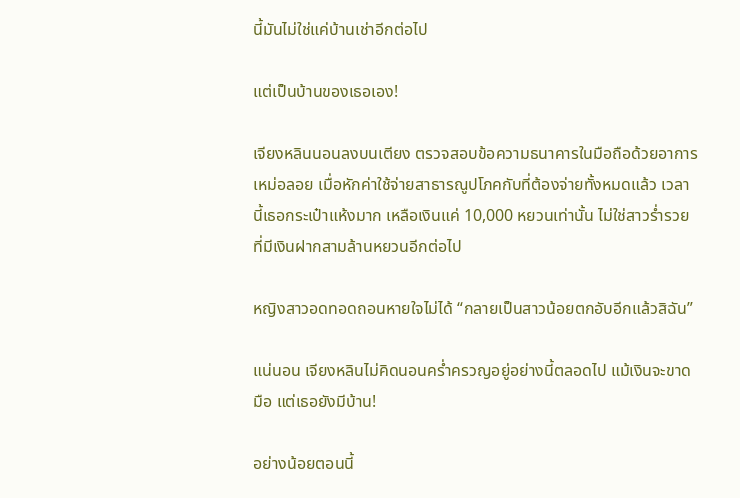นี้มันไม่ใช่แค่บ้านเช่าอีกต่อไป

แต่เป็นบ้านของเธอเอง!

เจียงหลินนอนลงบนเตียง ตรวจสอบข้อความธนาคารในมือถือด้วยอาการเหม่อลอย เมื่อหักค่าใช้จ่ายสาธารณูปโภคกับที่ต้องจ่ายทั้งหมดแล้ว เวลานี้เธอกระเป๋าแห้งมาก เหลือเงินแค่ 10,000 หยวนเท่านั้น ไม่ใช่สาวร่ำรวยที่มีเงินฝากสามล้านหยวนอีกต่อไป

หญิงสาวอดทอดถอนหายใจไม่ได้ “กลายเป็นสาวน้อยตกอับอีกแล้วสิฉัน”

แน่นอน เจียงหลินไม่คิดนอนคร่ำครวญอยู่อย่างนี้ตลอดไป แม้เงินจะขาดมือ แต่เธอยังมีบ้าน!

อย่างน้อยตอนนี้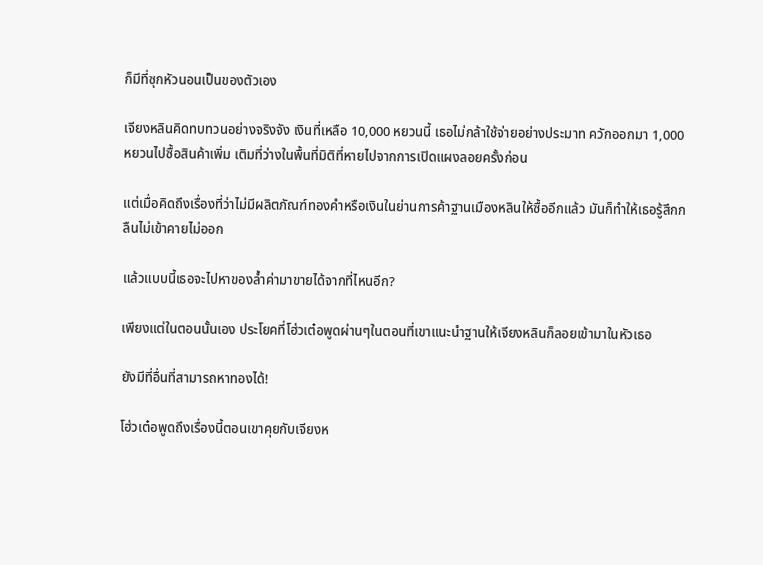ก็มีที่ซุกหัวนอนเป็นของตัวเอง

เจียงหลินคิดทบทวนอย่างจริงจัง เงินที่เหลือ 10,000 หยวนนี้ เธอไม่กล้าใช้จ่ายอย่างประมาท ควักออกมา 1,000 หยวนไปซื้อสินค้าเพิ่ม เติมที่ว่างในพื้นที่มิติที่หายไปจากการเปิดแผงลอยครั้งก่อน

แต่เมื่อคิดถึงเรื่องที่ว่าไม่มีผลิตภัณฑ์ทองคำหรือเงินในย่านการค้าฐานเมืองหลินให้ซื้ออีกแล้ว มันก็ทำให้เธอรู้สึกกลืนไม่เข้าคายไม่ออก

แล้วแบบนี้เธอจะไปหาของล้ำค่ามาขายได้จากที่ไหนอีก?

เพียงแต่ในตอนนั้นเอง ประโยคที่โฮ่วเต๋อพูดผ่านๆในตอนที่เขาแนะนำฐานให้เจียงหลินก็ลอยเข้ามาในหัวเธอ

ยังมีที่อื่นที่สามารถหาทองได้!

โฮ่วเต๋อพูดถึงเรื่องนี้ตอนเขาคุยกับเจียงห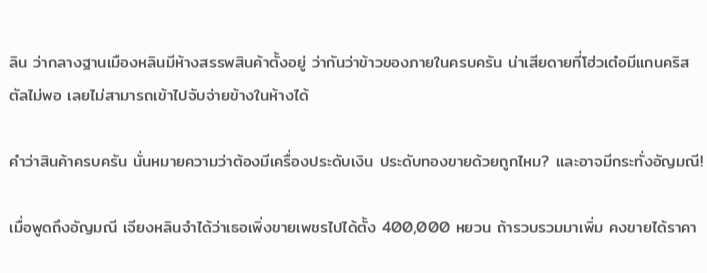ลิน ว่ากลางฐานเมืองหลินมีห้างสรรพสินค้าตั้งอยู่ ว่ากันว่าข้าวของภายในครบครัน น่าเสียดายที่โฮ่วเต๋อมีแกนคริสตัลไม่พอ เลยไม่สามารถเข้าไปจับจ่ายข้างในห้างได้

คำว่าสินค้าครบครัน นั่นหมายความว่าต้องมีเครื่องประดับเงิน ประดับทองขายด้วยถูกไหม? และอาจมีกระทั่งอัญมณี!

เมื่อพูดถึงอัญมณี เจียงหลินจำได้ว่าเธอเพิ่งขายเพชรไปได้ตั้ง 400,000 หยวน ถ้ารวบรวมมาเพิ่ม คงขายได้ราคา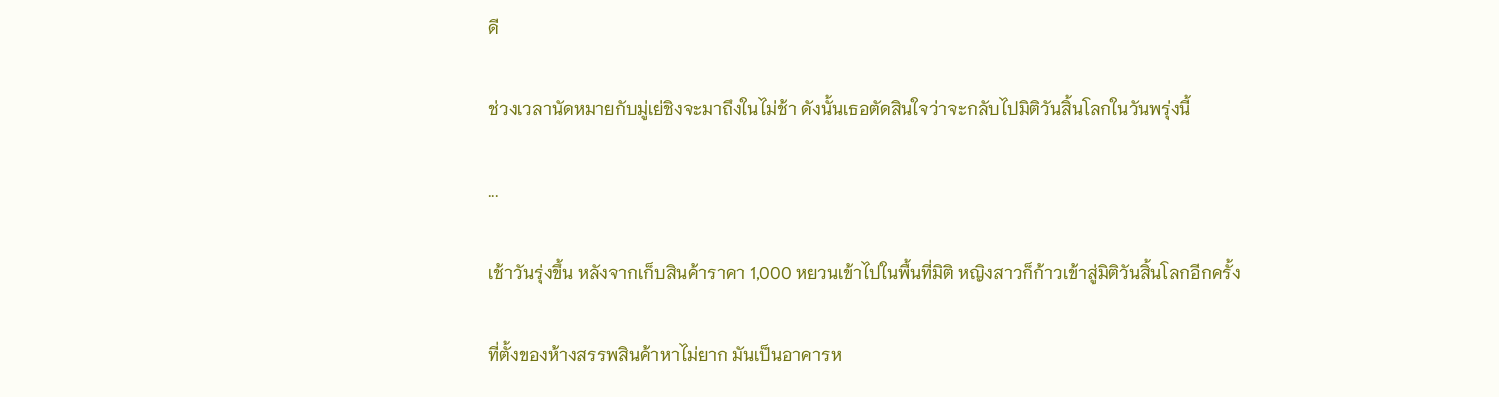ดี

ช่วงเวลานัดหมายกับมู่เย่ชิงจะมาถึงในไม่ช้า ดังนั้นเธอตัดสินใจว่าจะกลับไปมิติวันสิ้นโลกในวันพรุ่งนี้

...

เช้าวันรุ่งขึ้น หลังจากเก็บสินค้าราคา 1,000 หยวนเข้าไปในพื้นที่มิติ หญิงสาวก็ก้าวเข้าสู่มิติวันสิ้นโลกอีกครั้ง

ที่ตั้งของห้างสรรพสินค้าหาไม่ยาก มันเป็นอาคารห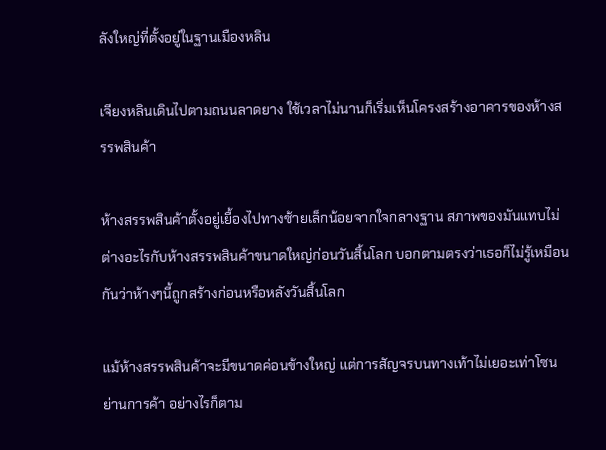ลังใหญ่ที่ตั้งอยู่ในฐานเมืองหลิน

เจียงหลินเดินไปตามถนนลาดยาง ใช้เวลาไม่นานก็เริ่มเห็นโครงสร้างอาคารของห้างสรรพสินค้า

ห้างสรรพสินค้าตั้งอยู่เยื้องไปทางซ้ายเล็กน้อยจากใจกลางฐาน สภาพของมันแทบไม่ต่างอะไรกับห้างสรรพสินค้าขนาดใหญ่ก่อนวันสิ้นโลก บอกตามตรงว่าเธอก็ไม่รู้เหมือนกันว่าห้างๆนี้ถูกสร้างก่อนหรือหลังวันสิ้นโลก

แม้ห้างสรรพสินค้าจะมีขนาดค่อนข้างใหญ่ แต่การสัญจรบนทางเท้าไม่เยอะเท่าโซนย่านการค้า อย่างไรก็ตาม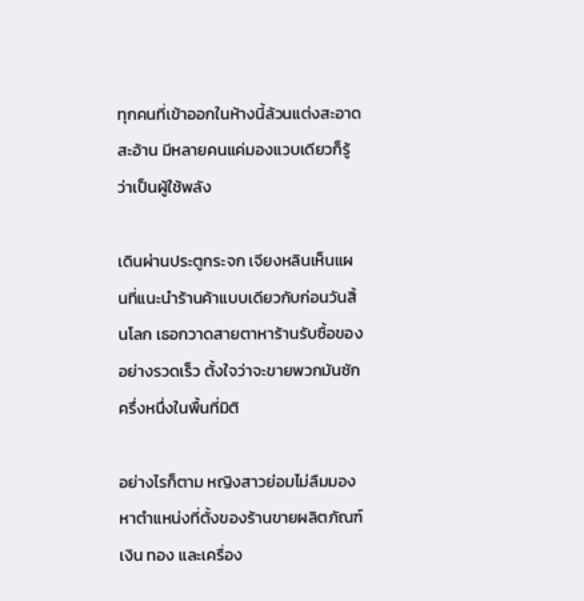ทุกคนที่เข้าออกในห้างนี้ล้วนแต่งสะอาดสะอ้าน มีหลายคนแค่มองแวบเดียวก็รู้ว่าเป็นผู้ใช้พลัง

เดินผ่านประตูกระจก เจียงหลินเห็นแผนที่แนะนำร้านค้าแบบเดียวกับก่อนวันสิ้นโลก เธอกวาดสายตาหาร้านรับซื้อของอย่างรวดเร็ว ตั้งใจว่าจะขายพวกมันซักครึ่งหนึ่งในพื้นที่มิติ

อย่างไรก็ตาม หญิงสาวย่อมไม่ลืมมองหาตำแหน่งที่ตั้งของร้านขายผลิตภัณฑ์เงิน ทอง และเครื่อง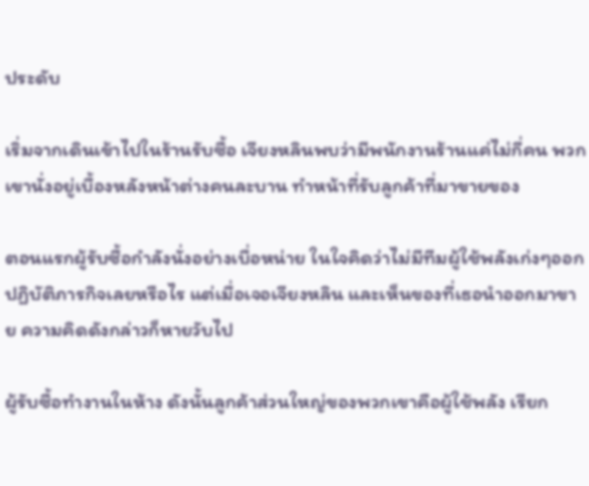ประดับ

เริ่มจากเดินเข้าไปในร้านรับซื้อ เจียงหลินพบว่ามีพนักงานร้านแค่ไม่กี่คน พวกเขานั่งอยู่เบื้องหลังหน้าต่างคนละบาน ทำหน้าที่รับลูกค้าที่มาขายของ

ตอนแรกผู้รับซื้อกำลังนั่งอย่างเบื่อหน่าย ในใจคิดว่าไม่มีทีมผู้ใช้พลังเก่งๆออกปฏิบัติภารกิจเลยหรือไร แต่เมื่อเจอเจียงหลิน และเห็นของที่เธอนำออกมาขาย ความคิดดังกล่าวก็หายวับไป

ผู้รับซื้อทำงานในห้าง ดังนั้นลูกค้าส่วนใหญ่ของพวกเขาคือผู้ใช้พลัง เรียก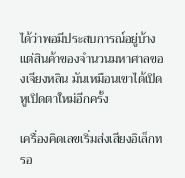ได้ว่าพอมีประสบการณ์อยู่บ้าง แต่สินค้าของจำนวนมหาศาลของเจียงหลิน มันเหมือนเขาได้เปิดหูเปิดตาใหม่อีกครั้ง

เครื่องคิดเลขเริ่มส่งเสียงอิเล็กทรอ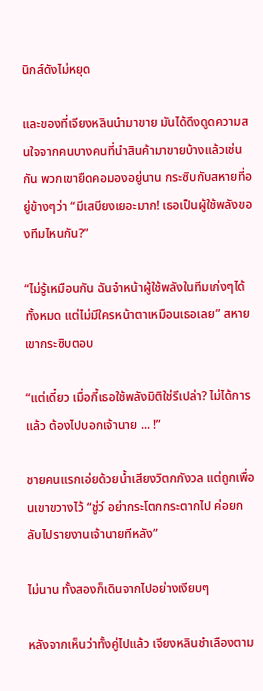นิกส์ดังไม่หยุด

และของที่เจียงหลินนำมาขาย มันได้ดึงดูดความสนใจจากคนบางคนที่นำสินค้ามาขายบ้างแล้วเช่นกัน พวกเขายืดคอมองอยู่นาน กระซิบกับสหายที่อยู่ข้างๆว่า “มีเสบียงเยอะมาก! เธอเป็นผู้ใช้พลังของทีมไหนกัน?”

“ไม่รู้เหมือนกัน ฉันจำหน้าผู้ใช้พลังในทีมเก่งๆได้ทั้งหมด แต่ไม่มีใครหน้าตาเหมือนเธอเลย” สหายเขากระซิบตอบ

“แต่เดี๋ยว เมื่อกี้เธอใช้พลังมิติใช่รึเปล่า? ไม่ได้การแล้ว ต้องไปบอกเจ้านาย ... !”

ชายคนแรกเอ่ยด้วยน้ำเสียงวิตกกังวล แต่ถูกเพื่อนเขาขวางไว้ “ชู่ว์ อย่ากระโตกกระตากไป ค่อยกลับไปรายงานเจ้านายทีหลัง”

ไม่นาน ทั้งสองก็เดินจากไปอย่างเงียบๆ

หลังจากเห็นว่าทั้งคู่ไปแล้ว เจียงหลินชำเลืองตาม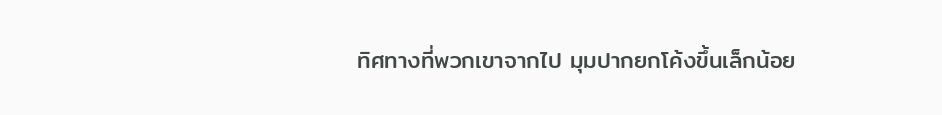ทิศทางที่พวกเขาจากไป มุมปากยกโค้งขึ้นเล็กน้อย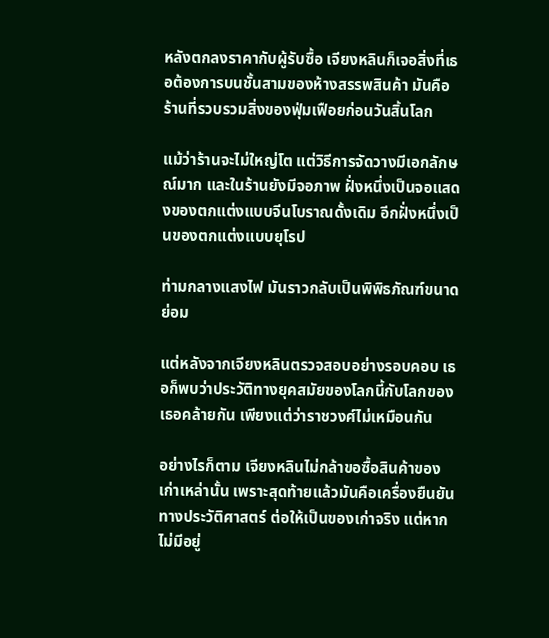หลังตกลงราคากับผู้รับซื้อ เจียงหลินก็เจอสิ่งที่เธอต้องการบนชั้นสามของห้างสรรพสินค้า มันคือร้านที่รวบรวมสิ่งของฟุ่มเฟือยก่อนวันสิ้นโลก

แม้ว่าร้านจะไม่ใหญ่โต แต่วิธีการจัดวางมีเอกลักษณ์มาก และในร้านยังมีจอภาพ ฝั่งหนึ่งเป็นจอแสดงของตกแต่งแบบจีนโบราณดั้งเดิม อีกฝั่งหนึ่งเป็นของตกแต่งแบบยุโรป

ท่ามกลางแสงไฟ มันราวกลับเป็นพิพิธภัณฑ์ขนาดย่อม

แต่หลังจากเจียงหลินตรวจสอบอย่างรอบคอบ เธอก็พบว่าประวัติทางยุคสมัยของโลกนี้กับโลกของเธอคล้ายกัน เพียงแต่ว่าราชวงศ์ไม่เหมือนกัน

อย่างไรก็ตาม เจียงหลินไม่กล้าขอซื้อสินค้าของเก่าเหล่านั้น เพราะสุดท้ายแล้วมันคือเครื่องยืนยันทางประวัติศาสตร์ ต่อให้เป็นของเก่าจริง แต่หากไม่มีอยู่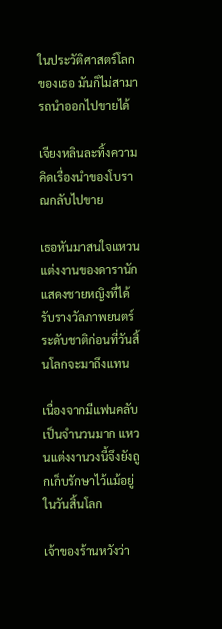ในประวัติศาสตร์โลกของเธอ มันก็ไม่สามารถนำออกไปขายได้

เจียงหลินละทิ้งความคิดเรื่องนำของโบราณกลับไปขาย

เธอหันมาสนใจแหวนแต่งงานของดารานักแสดงชายหญิงที่ได้รับรางวัลภาพยนตร์ระดับชาติก่อนที่วันสิ้นโลกจะมาถึงแทน

เนื่องจากมีแฟนคลับเป็นจำนวนมาก แหวนแต่งงานวงนี้จึงยังถูกเก็บรักษาไว้แม้อยู่ในวันสิ้นโลก

เจ้าของร้านหวังว่า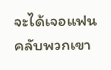จะได้เจอแฟนคลับพวกเขา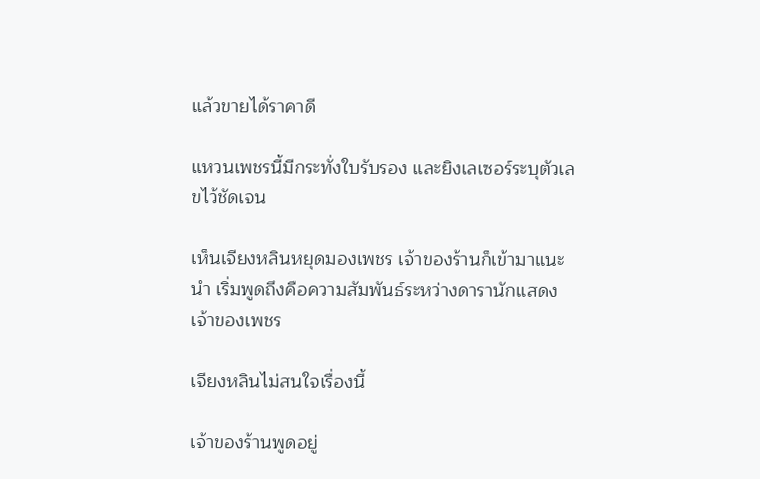แล้วขายได้ราคาดี

แหวนเพชรนี้มีกระทั่งใบรับรอง และยิงเลเซอร์ระบุตัวเลขไว้ชัดเจน

เห็นเจียงหลินหยุดมองเพชร เจ้าของร้านก็เข้ามาแนะนำ เริ่มพูดถึงคือความสัมพันธ์ระหว่างดารานักแสดงเจ้าของเพชร

เจียงหลินไม่สนใจเรื่องนี้

เจ้าของร้านพูดอยู่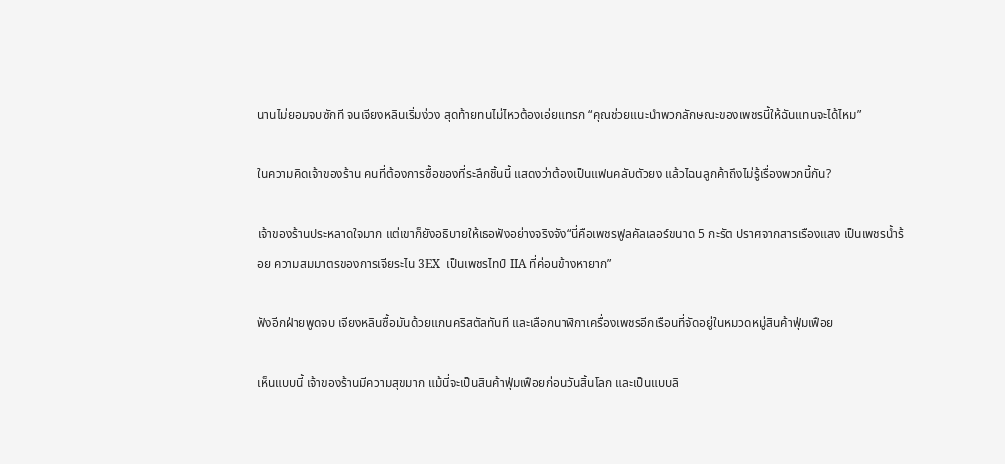นานไม่ยอมจบซักที จนเจียงหลินเริ่มง่วง สุดท้ายทนไม่ไหวต้องเอ่ยแทรก “คุณช่วยแนะนำพวกลักษณะของเพชรนี้ให้ฉันแทนจะได้ไหม”

ในความคิดเจ้าของร้าน คนที่ต้องการซื้อของที่ระลึกชิ้นนี้ แสดงว่าต้องเป็นแฟนคลับตัวยง แล้วไฉนลูกค้าถึงไม่รู้เรื่องพวกนี้กัน?

เจ้าของร้านประหลาดใจมาก แต่เขาก็ยังอธิบายให้เธอฟังอย่างจริงจัง“นี่คือเพชรฟูลคัลเลอร์ขนาด 5 กะรัต ปราศจากสารเรืองแสง เป็นเพชรน้ำร้อย ความสมมาตรของการเจียระไน 3EX  เป็นเพชรไทป์ IIA ที่ค่อนข้างหายาก”

ฟังอีกฝ่ายพูดจบ เจียงหลินซื้อมันด้วยแกนคริสตัลทันที และเลือกนาฬิกาเครื่องเพชรอีกเรือนที่จัดอยู่ในหมวดหมู่สินค้าฟุ่มเฟือย

เห็นแบบนี้ เจ้าของร้านมีความสุขมาก แม้นี่จะเป็นสินค้าฟุ่มเฟือยก่อนวันสิ้นโลก และเป็นแบบลิ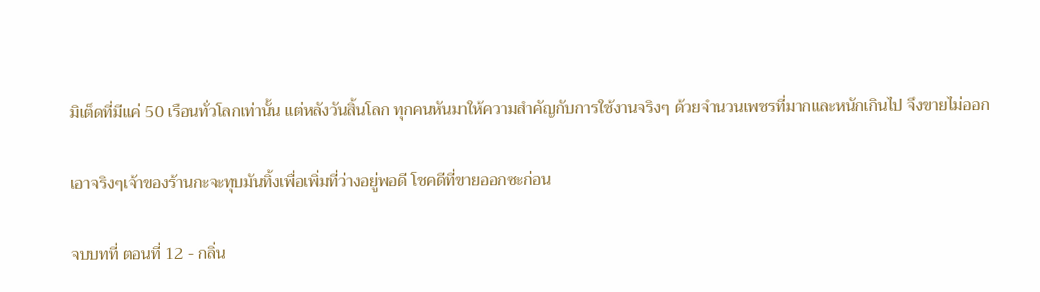มิเต็ดที่มีแค่ 50 เรือนทั่วโลกเท่านั้น แต่หลังวันสิ้นโลก ทุกคนหันมาให้ความสำคัญกับการใช้งานจริงๆ ด้วยจำนวนเพชรที่มากและหนักเกินไป จึงขายไม่ออก

เอาจริงๆเจ้าของร้านกะจะทุบมันทิ้งเพื่อเพิ่มที่ว่างอยู่พอดี โชคดีที่ขายออกซะก่อน

จบบทที่ ตอนที่ 12 - กลิ่น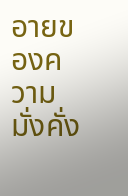อายของความมั่งคั่ง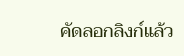คัดลอกลิงก์แล้ว